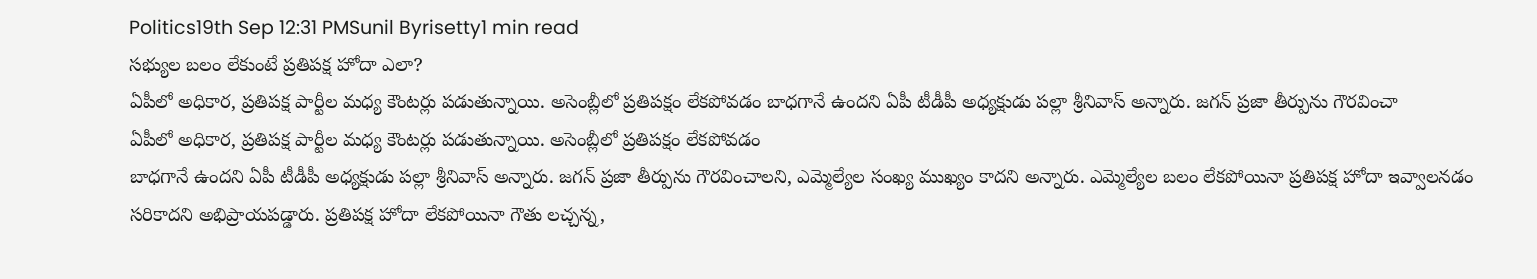Politics19th Sep 12:31 PMSunil Byrisetty1 min read
సభ్యుల బలం లేకుంటే ప్రతిపక్ష హోదా ఎలా?
ఏపీలో అధికార, ప్రతిపక్ష పార్టీల మధ్య కౌంటర్లు పడుతున్నాయి. అసెంబ్లీలో ప్రతిపక్షం లేకపోవడం బాధగానే ఉందని ఏపీ టీడీపీ అధ్యక్షుడు పల్లా శ్రీనివాస్ అన్నారు. జగన్ ప్రజా తీర్పును గౌరవించా
ఏపీలో అధికార, ప్రతిపక్ష పార్టీల మధ్య కౌంటర్లు పడుతున్నాయి. అసెంబ్లీలో ప్రతిపక్షం లేకపోవడం
బాధగానే ఉందని ఏపీ టీడీపీ అధ్యక్షుడు పల్లా శ్రీనివాస్ అన్నారు. జగన్ ప్రజా తీర్పును గౌరవించాలని, ఎమ్మెల్యేల సంఖ్య ముఖ్యం కాదని అన్నారు. ఎమ్మెల్యేల బలం లేకపోయినా ప్రతిపక్ష హోదా ఇవ్వాలనడం సరికాదని అభిప్రాయపడ్డారు. ప్రతిపక్ష హోదా లేకపోయినా గౌతు లచ్చన్న,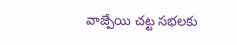వాజ్పేయి చట్ట సభలకు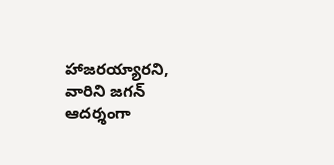హాజరయ్యారని, వారిని జగన్ ఆదర్శంగా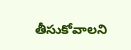తీసుకోవాలని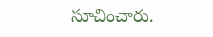సూచించారు.